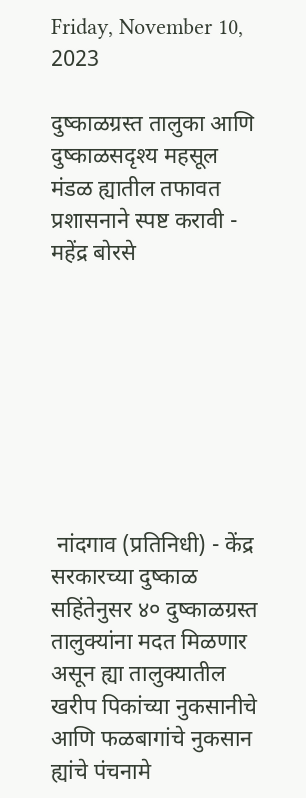Friday, November 10, 2023

दुष्काळग्रस्त तालुका आणि दुष्काळसदृश्य महसूल मंडळ ह्यातील तफावत प्रशासनाने स्पष्ट करावी - महेंद्र बोरसे








 नांदगाव (प्रतिनिधी) - केंद्र सरकारच्या दुष्काळ सहिंतेनुसर ४० दुष्काळग्रस्त तालुक्यांना मदत मिळणार असून ह्या तालुक्यातील खरीप पिकांच्या नुकसानीचे आणि फळबागांचे नुकसान ह्यांचे पंचनामे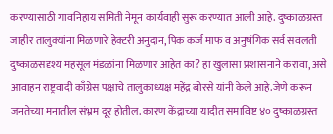करण्यासाठी गावनिहाय समिती नेमून कार्यवाही सुरू करण्यात आली आहे. दुष्काळग्रस्त जाहीर तालुक्यांना मिळणारे हेक्टरी अनुदान, पिक कर्ज माफ व अनुषंगिक सर्व सवलती दुष्काळसदृश्य महसूल मंडळांना मिळणार आहेत का? हा खुलासा प्रशासनाने करावा, असे आवाहन राष्ट्रवादी काँग्रेस पक्षाचे तालुकाध्यक्ष महेंद्र बोरसे यांनी केले आहे.जेणे करून जनतेच्या मनातील संभ्रम दूर होतील. कारण केंद्राच्या यादीत समाविष्ट ४० दुष्काळग्रस्त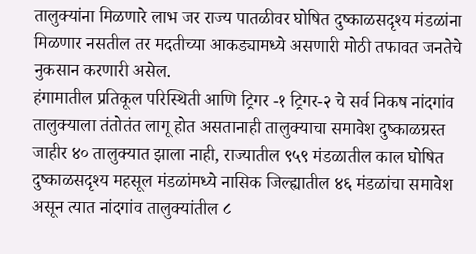तालुक्यांना मिळणारे लाभ जर राज्य पातळीवर घोषित दुष्काळसदृश्य मंडळांना मिळणार नसतील तर मदतीच्या आकड्यामध्ये असणारी मोठी तफावत जनतेचे नुकसान करणारी असेल.
हंगामातील प्रतिकूल परिस्थिती आणि ट्रिगर -१ ट्रिगर-२ चे सर्व निकष नांदगांव तालुक्याला तंतोतंत लागू होत असतानाही तालुक्याचा समावेश दुष्काळग्रस्त जाहीर ४० तालुक्यात झाला नाही, राज्यातील ९५९ मंडळातील काल घोषित दुष्काळसदृश्य महसूल मंडळांमध्ये नासिक जिल्ह्यातील ४६ मंडळांचा समावेश असून त्यात नांदगांव तालुक्यांतील ८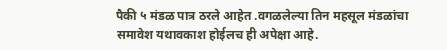पैकी ५ मंडळ पात्र ठरले आहेत .वगळलेल्या तिन महसूल मंडळांचा समावेश यथावकाश होईलच ही अपेक्षा आहे.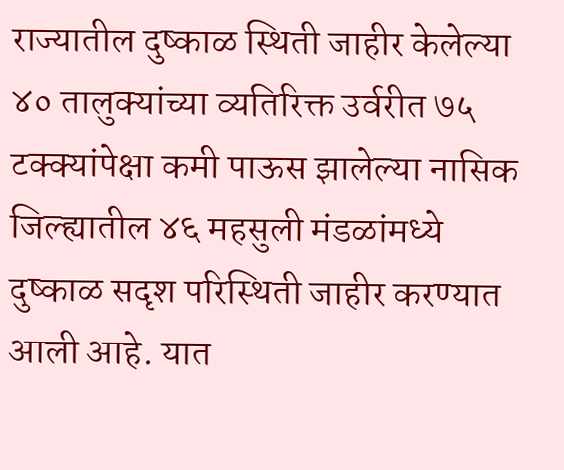राज्यातील दुष्काळ स्थिती जाहीर केलेल्या ४० तालुक्यांच्या व्यतिरिक्त उर्वरीत ७५ टक्क्यांपेक्षा कमी पाऊस झालेल्या नासिक जिल्ह्यातील ४६ महसुली मंडळांमध्ये दुष्काळ सदृश परिस्थिती जाहीर करण्यात आली आहे. यात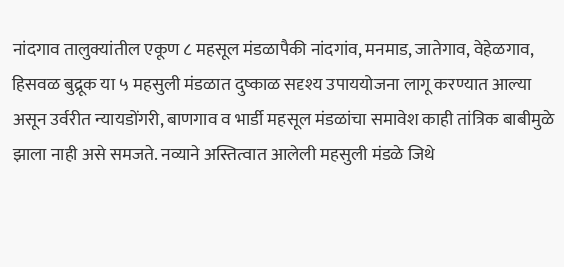नांदगाव तालुक्यांतील एकूण ८ महसूल मंडळापैकी नांदगांव, मनमाड, जातेगाव, वेहेळगाव, हिसवळ बुद्रूक या ५ महसुली मंडळात दुष्काळ सदृश्य उपाययोजना लागू करण्यात आल्या असून उर्वरीत न्यायडोंगरी, बाणगाव व भार्डी महसूल मंडळांचा समावेश काही तांत्रिक बाबीमुळे झाला नाही असे समजते. नव्याने अस्तित्वात आलेली महसुली मंडळे जिथे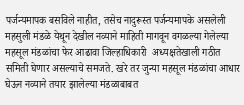पर्जन्यमापक बसविले नाहीत, तसेच नादुरूस्त पर्जन्यमापके असलेली महसुली मंडळे येथून देखील नव्याने माहिती मागवून वगळल्या गेलेल्या महसूल मंडळांचा फेर आढावा जिल्हाधिकारी  अध्यक्षतेखाली गठीत समिती घेणार असल्याचे समजते. खरे तर जुन्या महसूल मंडळांचा आधार घेऊन नव्याने तयार झालेल्या मंडळाबाबत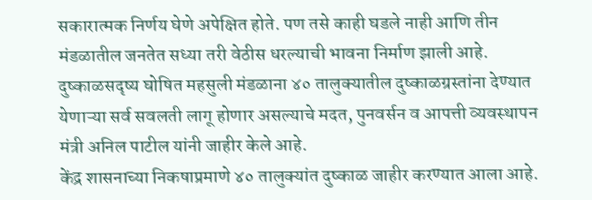सकारात्मक निर्णय घेणे अपेक्षित होते. पण तसे काही घडले नाही आणि तीन मंडळातील जनतेत सध्या तरी वेठीस धरल्याची भावना निर्माण झाली आहे.
दुष्काळसदृष्य घोषित महसुली मंडळाना ४० तालुक्यातील दुष्काळग्रस्तांना देण्यात येणाऱ्या सर्व सवलती लागू होणार असल्याचे मदत, पुनवर्सन व आपत्ती व्यवस्थापन मंत्री अनिल पाटील यांनी जाहीर केले आहे.
केंद्र शासनाच्या निकषाप्रमाणे ४० तालुक्यांत दुष्काळ जाहीर करण्यात आला आहे.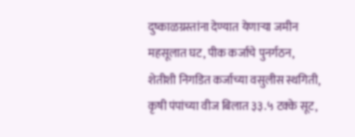दुष्काळग्रस्तांना देण्यात येणाऱ्या जमीन महसूलात घट, पीक कर्जाचे पुनर्गठन, शेतीशी निगडित कर्जाच्या वसुलीस स्थगिती, कृषी पंपांच्या वीज बिलात ३३.५ टक्के सूट,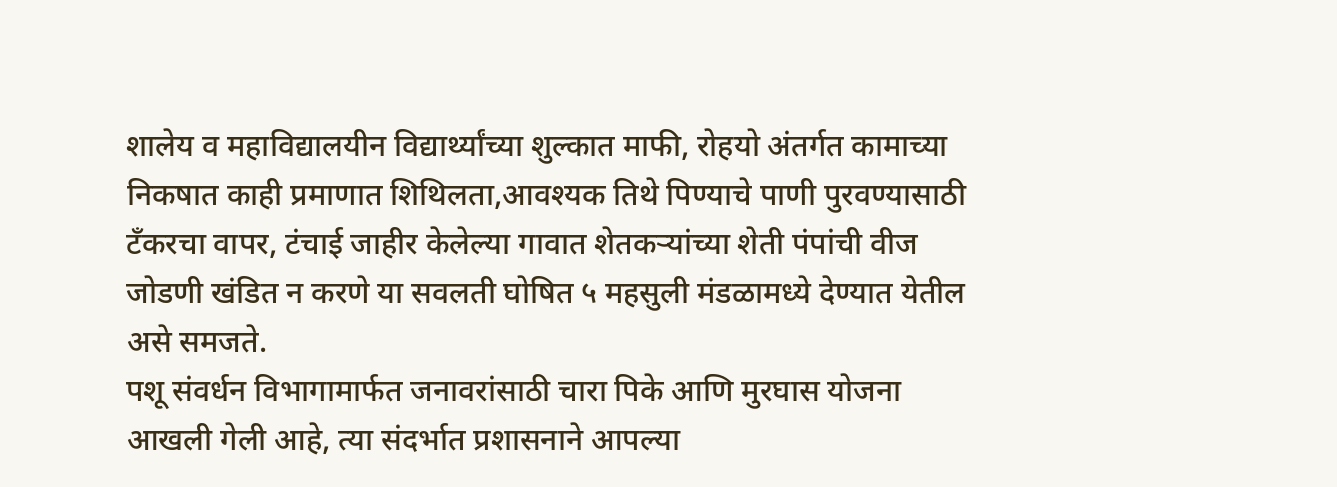शालेय व महाविद्यालयीन विद्यार्थ्यांच्या शुल्कात माफी, रोहयो अंतर्गत कामाच्या निकषात काही प्रमाणात शिथिलता,आवश्यक तिथे पिण्याचे पाणी पुरवण्यासाठी टँकरचा वापर, टंचाई जाहीर केलेल्या गावात शेतकऱ्यांच्या शेती पंपांची वीज जोडणी खंडित न करणे या सवलती घोषित ५ महसुली मंडळामध्ये देण्यात येतील असे समजते.
पशू संवर्धन विभागामार्फत जनावरांसाठी चारा पिके आणि मुरघास योजना आखली गेली आहे, त्या संदर्भात प्रशासनाने आपल्या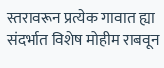स्तरावरून प्रत्येक गावात ह्या संदर्भात विशेष मोहीम राबवून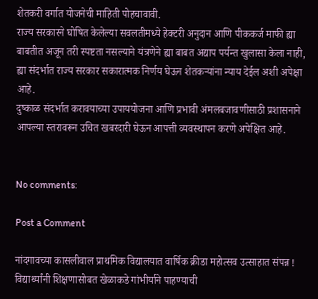शेतकरी वर्गात योजनेची माहिती पोहचावावी.
राज्य सरकारने घोषित केलेल्या सवलतीमध्ये हेक्टरी अनुदान आणि पीककर्ज माफी ह्या बाबतीत अजून तरी स्पष्टता नसल्याने यंत्रणेने ह्या बाबत अद्याप पर्यन्त खुलासा केला नाही, ह्या संदर्भात राज्य सरकार सकारात्मक निर्णय घेऊन शेतकऱ्यांना न्याय देईल अशी अपेक्षा आहे.
दुष्काळ संदर्भात करावयाच्या उपाययोजना आणि प्रभावी अंमलबजावणीसाठी प्रशासनाने आपल्या स्तरावरून उचित खबरदारी घेऊन आपत्ती व्यवस्थापन करणे अपेक्षित आहे.


No comments:

Post a Comment

नांदगावच्या कासलीवाल प्राथमिक विद्यालयात वार्षिक क्रीडा महोत्सव उत्साहात संपन्न ! विद्यार्थ्यांनी शिक्षणासोबत खेळाकडे गांभीर्याने पाहण्याची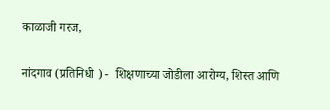काळाजी गरज,

नांदगाव (प्रतिनिधी ) -  शिक्षणाच्या जोडीला आरोग्य, शिस्त आणि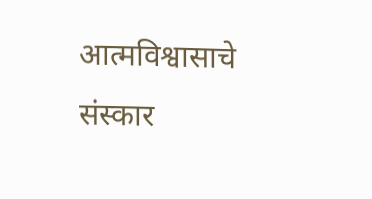आत्मविश्वासाचे संस्कार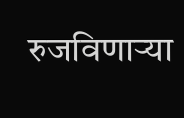रुजविणाऱ्या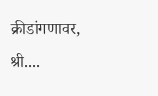क्रीडांगणावर, श्री....